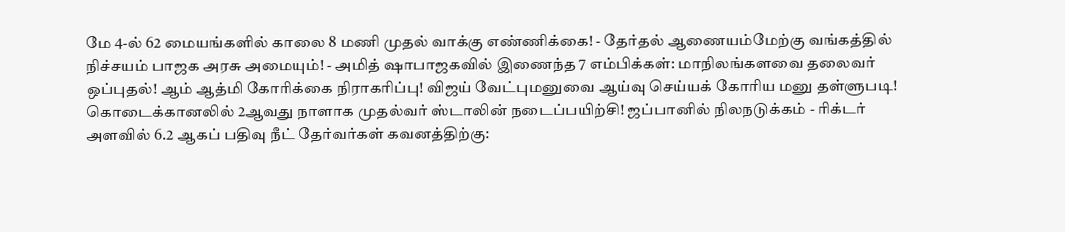மே 4-ல் 62 மையங்களில் காலை 8 மணி முதல் வாக்கு எண்ணிக்கை! - தேர்தல் ஆணையம்மேற்கு வங்கத்தில் நிச்சயம் பாஜக அரசு அமையும்! - அமித் ஷாபாஜகவில் இணைந்த 7 எம்பிக்கள்: மாநிலங்களவை தலைவர் ஒப்புதல்! ஆம் ஆத்மி கோரிக்கை நிராகரிப்பு! விஜய் வேட்புமனுவை ஆய்வு செய்யக் கோரிய மனு தள்ளுபடி! கொடைக்கானலில் 2ஆவது நாளாக முதல்வர் ஸ்டாலின் நடைப்பயிற்சி! ஜப்பானில் நிலநடுக்கம் - ரிக்டர் அளவில் 6.2 ஆகப் பதிவு நீட் தேர்வர்கள் கவனத்திற்கு: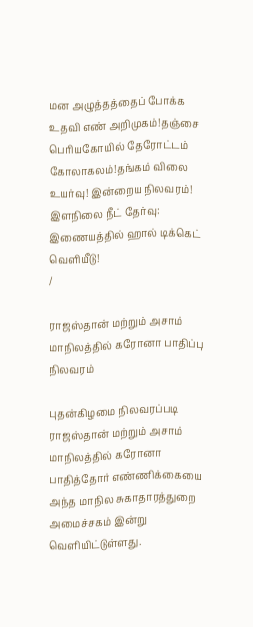மன அழுத்தத்தைப் போக்க உதவி எண் அறிமுகம்!தஞ்சை பெரியகோயில் தேரோட்டம் கோலாகலம்!தங்கம் விலை உயர்வு! இன்றைய நிலவரம்! இளநிலை நீட் தேர்வு: இணையத்தில் ஹால் டிக்கெட் வெளியீடு!
/

ராஜஸ்தான் மற்றும் அசாம் மாநிலத்தில் கரோனா பாதிப்பு நிலவரம்

புதன்கிழமை நிலவரப்படி ராஜஸ்தான் மற்றும் அசாம் மாநிலத்தில் கரோனா பாதித்தோர் எண்ணிக்கையை அந்த மாநில சுகாதாரத்துறை அமைச்சகம் இன்று வெளியிட்டுள்ளது.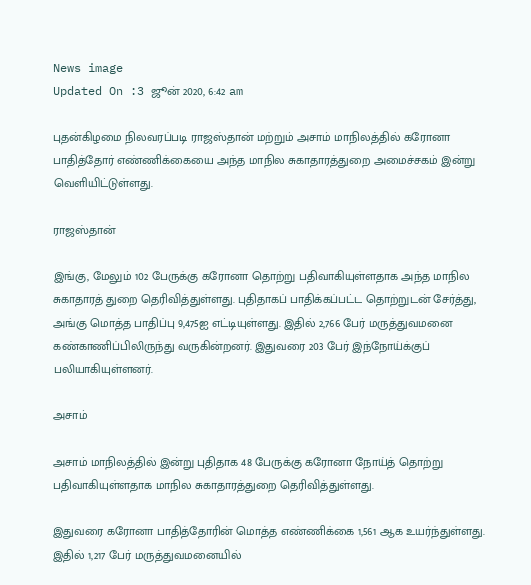News image
Updated On :3 ஜூன் 2020, 6:42 am

புதன்கிழமை நிலவரப்படி ராஜஸ்தான் மற்றும் அசாம் மாநிலத்தில் கரோனா பாதித்தோர் எண்ணிக்கையை அந்த மாநில சுகாதாரத்துறை அமைச்சகம் இன்று வெளியிட்டுள்ளது.

ராஜஸ்தான்

இங்கு, மேலும் 102 பேருக்கு கரோனா தொற்று பதிவாகியுள்ளதாக அந்த மாநில சுகாதாரத் துறை தெரிவித்துள்ளது. புதிதாகப் பாதிக்கப்பட்ட தொற்றுடன் சேர்த்து, அங்கு மொத்த பாதிப்பு 9,475ஐ எட்டியுள்ளது. இதில் 2,766 பேர் மருத்துவமனை கண்காணிப்பிலிருந்து வருகின்றனர். இதுவரை 203 பேர் இந்நோய்க்குப் பலியாகியுள்ளனர்.

அசாம்

அசாம் மாநிலத்தில் இன்று புதிதாக 48 பேருக்கு கரோனா நோய்த் தொற்று பதிவாகியுள்ளதாக மாநில சுகாதாரத்துறை தெரிவித்துள்ளது.

இதுவரை கரோனா பாதித்தோரின் மொத்த எண்ணிக்கை 1,561 ஆக உயர்ந்துள்ளது. இதில் 1,217 பேர் மருத்துவமனையில்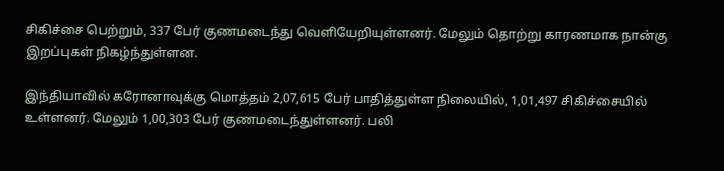சிகிச்சை பெற்றும், 337 பேர் குணமடைந்து வெளியேறியுள்ளனர். மேலும் தொற்று காரணமாக நான்கு இறப்புகள் நிகழ்ந்துள்ளன.

இந்தியாவில் கரோனாவுக்கு மொத்தம் 2,07,615 பேர் பாதித்துள்ள நிலையில், 1,01,497 சிகிச்சையில் உள்ளனர். மேலும் 1,00,303 பேர் குணமடைந்துள்ளனர். பலி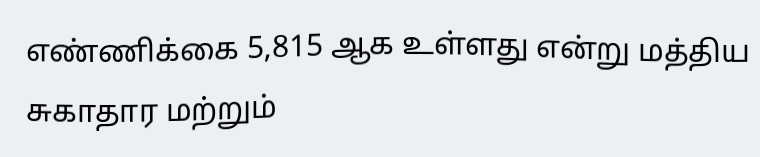எண்ணிக்கை 5,815 ஆக உள்ளது என்று மத்திய சுகாதார மற்றும்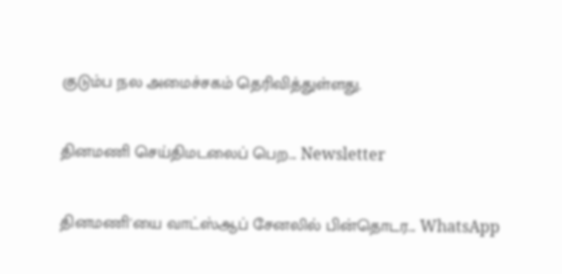குடும்ப நல அமைச்சகம் தெரிவித்துள்ளது.

தினமணி செய்திமடலைப் பெற... Newsletter

தினமணி'யை வாட்ஸ்ஆப் சேனலில் பின்தொடர... WhatsApp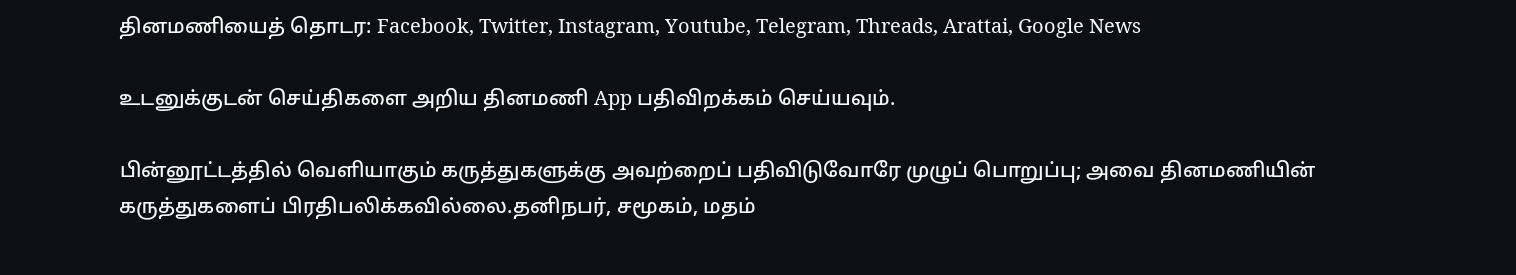தினமணியைத் தொடர: Facebook, Twitter, Instagram, Youtube, Telegram, Threads, Arattai, Google News

உடனுக்குடன் செய்திகளை அறிய தினமணி App பதிவிறக்கம் செய்யவும்.

பின்னூட்டத்தில் வெளியாகும் கருத்துகளுக்கு அவற்றைப் பதிவிடுவோரே முழுப் பொறுப்பு; அவை தினமணியின் கருத்துகளைப் பிரதிபலிக்கவில்லை.தனிநபர், சமூகம், மதம்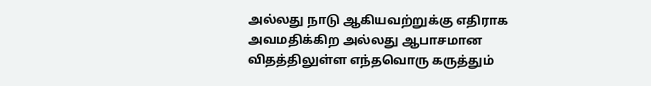அல்லது நாடு ஆகியவற்றுக்கு எதிராக அவமதிக்கிற அல்லது ஆபாசமான விதத்திலுள்ள எந்தவொரு கருத்தும்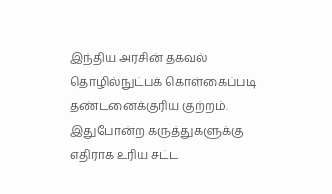இந்திய அரசின் தகவல் தொழில்நுட்பக் கொள்கைப்படி தண்டனைக்குரிய குற்றம். இதுபோன்ற கருத்துகளுக்கு எதிராக உரிய சட்ட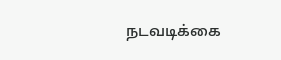நடவடிக்கை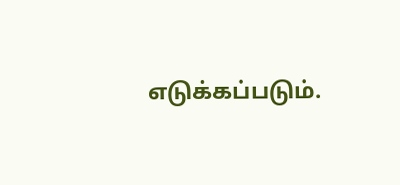எடுக்கப்படும்.